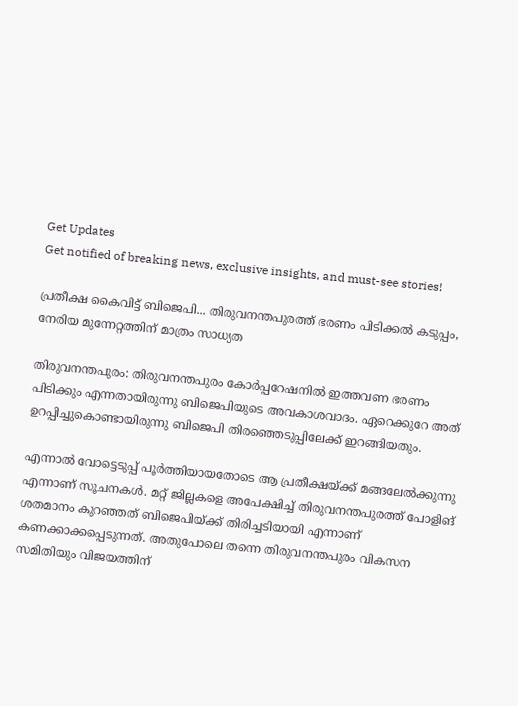Get Updates
Get notified of breaking news, exclusive insights, and must-see stories!

പ്രതീക്ഷ കൈവിട്ട് ബിജെപി... തിരുവനന്തപുരത്ത് ഭരണം പിടിക്കല്‍ കടുപ്പം, നേരിയ മുന്നേറ്റത്തിന് മാത്രം സാധ്യത

തിരുവനന്തപുരം: തിരുവനന്തപുരം കോര്‍പ്പറേഷനില്‍ ഇത്തവണ ഭരണം പിടിക്കും എന്നതായിരുന്നു ബിജെപിയുടെ അവകാശവാദം. ഏറെക്കുറേ അത് ഉറപ്പിച്ചുകൊണ്ടായിരുന്നു ബിജെപി തിരഞ്ഞെടുപ്പിലേക്ക് ഇറങ്ങിയതും.

എന്നാല്‍ വോട്ടെടുപ്പ് പൂര്‍ത്തിയായതോടെ ആ പ്രതീക്ഷയ്ക്ക് മങ്ങലേല്‍ക്കുന്നു എന്നാണ് സൂചനകള്‍. മറ്റ് ജില്ലകളെ അപേക്ഷിച്ച് തിരുവനന്തപുരത്ത് പോളിങ് ശതമാനം കുറഞ്ഞത് ബിജെപിയ്ക്ക് തിരിച്ചടിയായി എന്നാണ് കണക്കാക്കപ്പെടുന്നത്. അതുപോലെ തന്നെ തിരുവനന്തപുരം വികസന സമിതിയും വിജയത്തിന്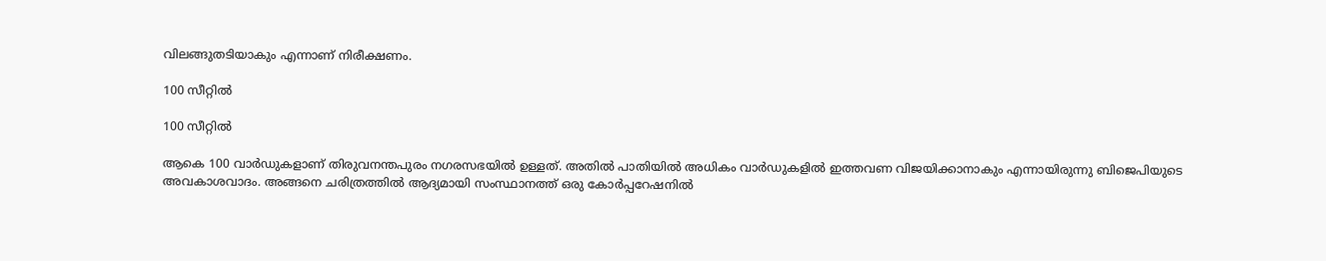വിലങ്ങുതടിയാകും എന്നാണ് നിരീക്ഷണം.

100 സീറ്റില്‍

100 സീറ്റില്‍

ആകെ 100 വാര്‍ഡുകളാണ് തിരുവനന്തപുരം നഗരസഭയില്‍ ഉള്ളത്. അതില്‍ പാതിയില്‍ അധികം വാര്‍ഡുകളില്‍ ഇത്തവണ വിജയിക്കാനാകും എന്നായിരുന്നു ബിജെപിയുടെ അവകാശവാദം. അങ്ങനെ ചരിത്രത്തില്‍ ആദ്യമായി സംസ്ഥാനത്ത് ഒരു കോര്‍പ്പറേഷനില്‍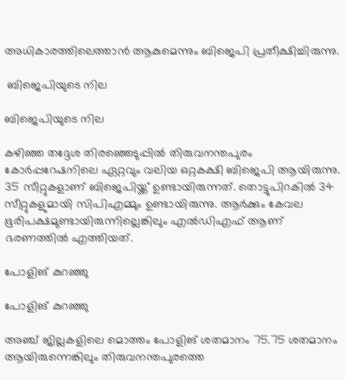അധികാരത്തിലെത്താന്‍ ആകുമെന്നും ബിജെപി പ്രതീക്ഷിച്ചിരുന്നു.

 ബിജെപിയുടെ നില

ബിജെപിയുടെ നില

കഴിഞ്ഞ തദ്ദേശ തിരഞ്ഞെടുപ്പില്‍ തിരുവനന്തപുരം കോര്‍പ്പറേഷനിലെ ഏറ്റവും വലിയ ഒറ്റകക്ഷി ബിജെപി ആയിരുന്നു. 35 സീറ്റുകളാണ് ബിജെപിയ്ക്ക് ഉണ്ടായിരുന്നത്. തൊട്ടുപിറകില്‍ 34 സീറ്റുകളുമായി സിപിഎമ്മും ഉണ്ടായിരുന്നു. ആര്‍ക്കും കേവല ഭൂരിപക്ഷമുണ്ടായിരുന്നില്ലെങ്കിലും എല്‍ഡിഎഫ് ആണ് ഭരണത്തില്‍ എത്തിയത്.

പോളിങ് കുറഞ്ഞു

പോളിങ് കുറഞ്ഞു

അഞ്ച് ജില്ലകളിലെ മൊത്തം പോളിങ് ശതമാനം 75.75 ശതമാനം ആയിരുന്നെങ്കിലും തിരുവനന്തപുരത്തെ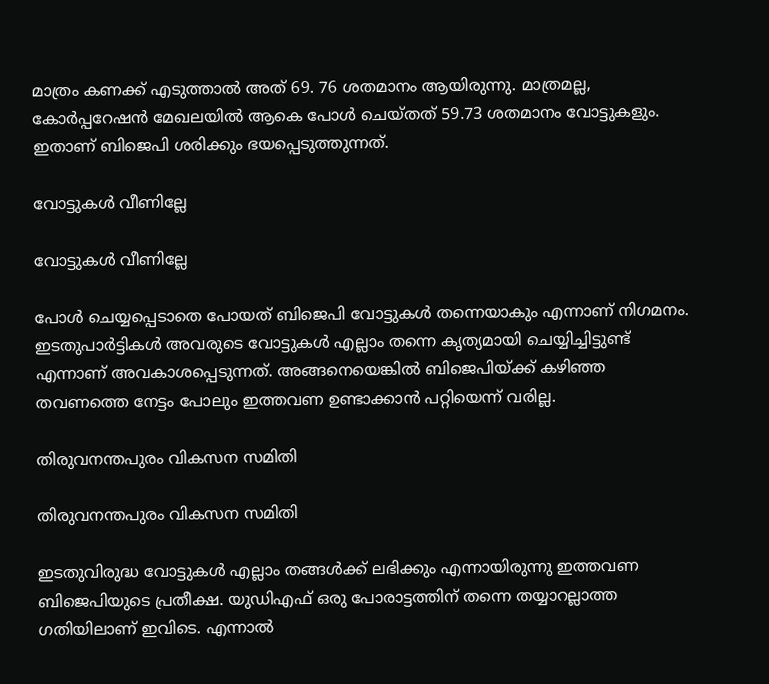മാത്രം കണക്ക് എടുത്താല്‍ അത് 69. 76 ശതമാനം ആയിരുന്നു. മാത്രമല്ല, കോര്‍പ്പറേഷന്‍ മേഖലയില്‍ ആകെ പോള്‍ ചെയ്തത് 59.73 ശതമാനം വോട്ടുകളും. ഇതാണ് ബിജെപി ശരിക്കും ഭയപ്പെടുത്തുന്നത്.

വോട്ടുകള്‍ വീണില്ലേ

വോട്ടുകള്‍ വീണില്ലേ

പോള്‍ ചെയ്യപ്പെടാതെ പോയത് ബിജെപി വോട്ടുകള്‍ തന്നെയാകും എന്നാണ് നിഗമനം. ഇടതുപാര്‍ട്ടികള്‍ അവരുടെ വോട്ടുകള്‍ എല്ലാം തന്നെ കൃത്യമായി ചെയ്യിച്ചിട്ടുണ്ട് എന്നാണ് അവകാശപ്പെടുന്നത്. അങ്ങനെയെങ്കില്‍ ബിജെപിയ്ക്ക് കഴിഞ്ഞ തവണത്തെ നേട്ടം പോലും ഇത്തവണ ഉണ്ടാക്കാന്‍ പറ്റിയെന്ന് വരില്ല.

തിരുവനന്തപുരം വികസന സമിതി

തിരുവനന്തപുരം വികസന സമിതി

ഇടതുവിരുദ്ധ വോട്ടുകള്‍ എല്ലാം തങ്ങള്‍ക്ക് ലഭിക്കും എന്നായിരുന്നു ഇത്തവണ ബിജെപിയുടെ പ്രതീക്ഷ. യുഡിഎഫ് ഒരു പോരാട്ടത്തിന് തന്നെ തയ്യാറല്ലാത്ത ഗതിയിലാണ് ഇവിടെ. എന്നാല്‍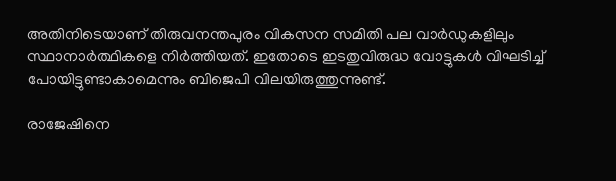അതിനിടെയാണ് തിരുവനന്തപുരം വികസന സമിതി പല വാര്‍ഡുകളിലും സ്ഥാനാര്‍ത്ഥികളെ നിര്‍ത്തിയത്. ഇതോടെ ഇടതുവിരുദ്ധ വോട്ടുകള്‍ വിഘടിച്ച് പോയിട്ടുണ്ടാകാമെന്നും ബിജെപി വിലയിരുത്തുന്നുണ്ട്.

രാജേഷിനെ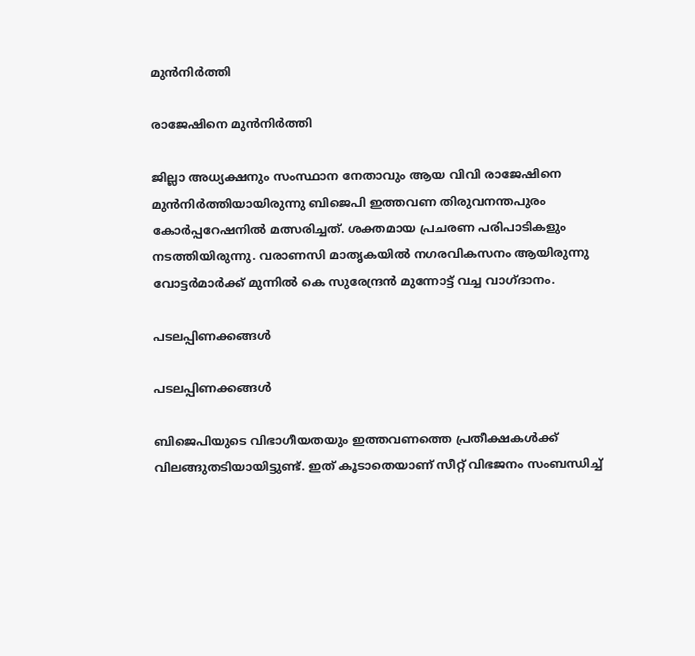മുന്‍നിര്‍ത്തി

രാജേഷിനെ മുന്‍നിര്‍ത്തി

ജില്ലാ അധ്യക്ഷനും സംസ്ഥാന നേതാവും ആയ വിവി രാജേഷിനെ മുന്‍നിര്‍ത്തിയായിരുന്നു ബിജെപി ഇത്തവണ തിരുവനന്തപുരം കോര്‍പ്പറേഷനില്‍ മത്സരിച്ചത്. ശക്തമായ പ്രചരണ പരിപാടികളും നടത്തിയിരുന്നു. വരാണസി മാതൃകയില്‍ നഗരവികസനം ആയിരുന്നു വോട്ടര്‍മാര്‍ക്ക് മുന്നില്‍ കെ സുരേന്ദ്രന്‍ മുന്നോട്ട് വച്ച വാഗ്ദാനം.

പടലപ്പിണക്കങ്ങള്‍

പടലപ്പിണക്കങ്ങള്‍

ബിജെപിയുടെ വിഭാഗീയതയും ഇത്തവണത്തെ പ്രതീക്ഷകള്‍ക്ക് വിലങ്ങുതടിയായിട്ടുണ്ട്. ഇത് കൂടാതെയാണ് സീറ്റ് വിഭജനം സംബന്ധിച്ച്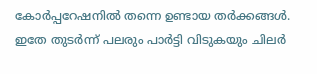കോര്‍പ്പറേഷനില്‍ തന്നെ ഉണ്ടായ തര്‍ക്കങ്ങള്‍. ഇതേ തുടര്‍ന്ന് പലരും പാര്‍ട്ടി വിടുകയും ചിലര്‍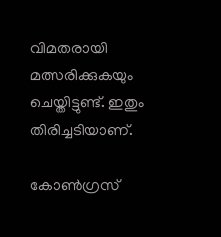വിമതരായി മത്സരിക്കുകയും ചെയ്തിട്ടുണ്ട്. ഇതും തിരിച്ചടിയാണ്.

കോണ്‍ഗ്രസ്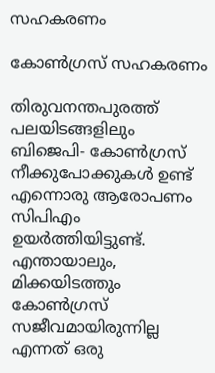സഹകരണം

കോണ്‍ഗ്രസ് സഹകരണം

തിരുവനന്തപുരത്ത് പലയിടങ്ങളിലും ബിജെപി- കോണ്‍ഗ്രസ് നീക്കുപോക്കുകള്‍ ഉണ്ട് എന്നൊരു ആരോപണം സിപിഎം ഉയര്‍ത്തിയിട്ടുണ്ട്. എന്തായാലും, മിക്കയിടത്തും കോണ്‍ഗ്രസ് സജീവമായിരുന്നില്ല എന്നത് ഒരു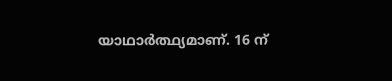യാഥാര്‍ത്ഥ്യമാണ്. 16 ന്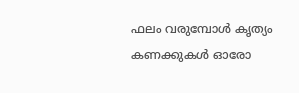ഫലം വരുമ്പോള്‍ കൃത്യം കണക്കുകള്‍ ഓരോ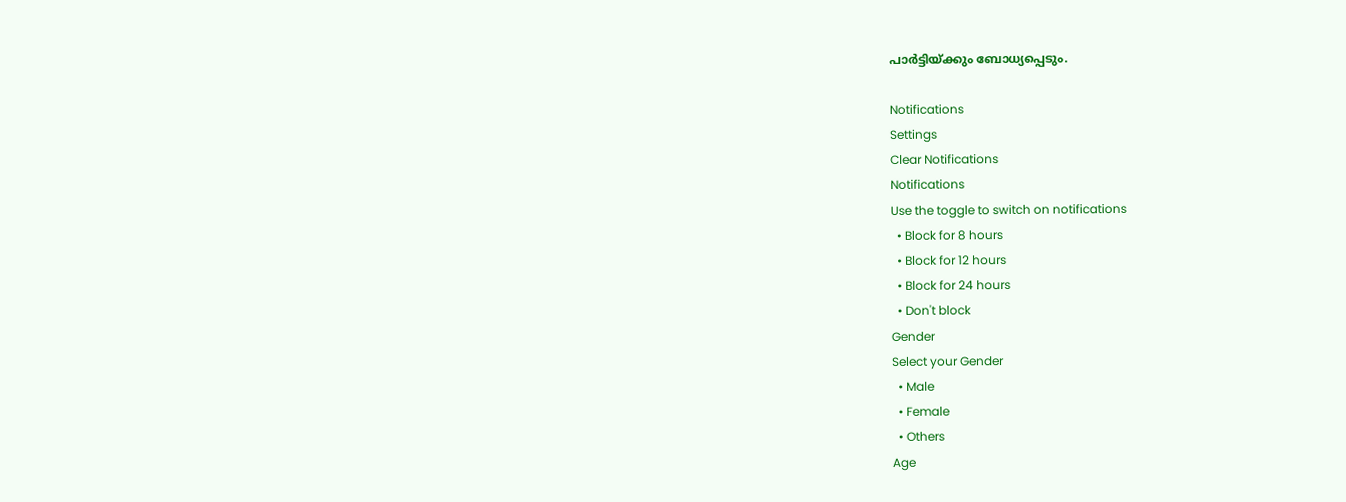പാര്‍ട്ടിയ്ക്കും ബോധ്യപ്പെടും.

Notifications
Settings
Clear Notifications
Notifications
Use the toggle to switch on notifications
  • Block for 8 hours
  • Block for 12 hours
  • Block for 24 hours
  • Don't block
Gender
Select your Gender
  • Male
  • Female
  • Others
Age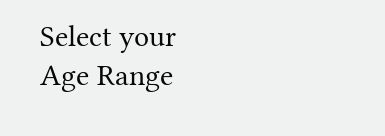Select your Age Range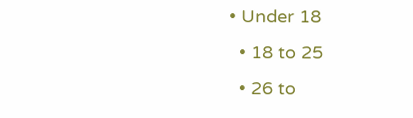• Under 18
  • 18 to 25
  • 26 to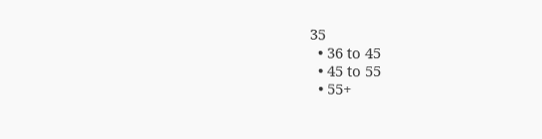35
  • 36 to 45
  • 45 to 55
  • 55+